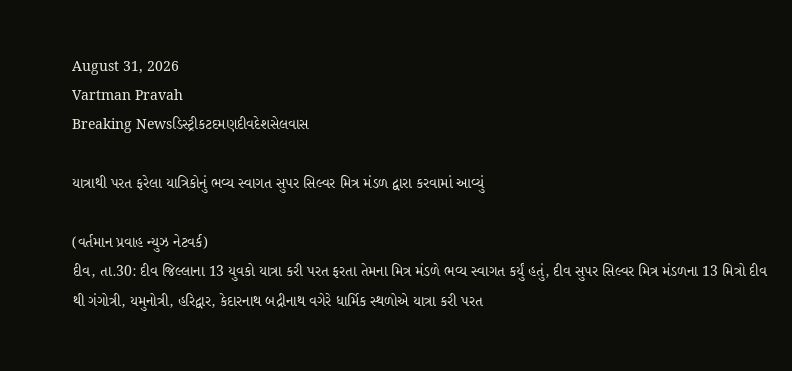August 31, 2026
Vartman Pravah
Breaking Newsડિસ્ટ્રીકટદમણદીવદેશસેલવાસ

યાત્રાથી પરત ફરેલા યાત્રિકોનું ભવ્‍ય સ્‍વાગત સુપર સિલ્‍વર મિત્ર મંડળ દ્વારા કરવામાં આવ્‍યું

(વર્તમાન પ્રવાહ ન્‍યુઝ નેટવર્ક)
દીવ, તા.30: દીવ જિલ્લાના 13 યુવકો યાત્રા કરી પરત ફરતા તેમના મિત્ર મંડળે ભવ્‍ય સ્‍વાગત કર્યું હતું, દીવ સુપર સિલ્‍વર મિત્ર મંડળના 13 મિત્રો દીવ થી ગંગોત્રી, યમુનોત્રી, હરિદ્વાર, કેદારનાથ બદ્રીનાથ વગેરે ધાર્મિક સ્‍થળોએ યાત્રા કરી પરત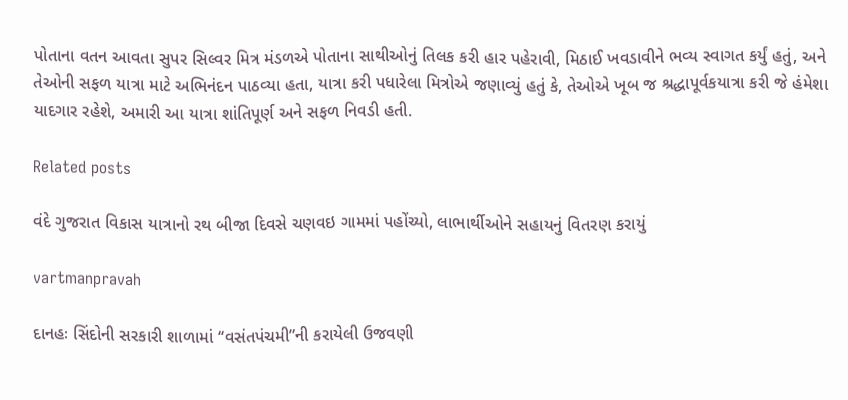પોતાના વતન આવતા સુપર સિલ્‍વર મિત્ર મંડળએ પોતાના સાથીઓનું તિલક કરી હાર પહેરાવી, મિઠાઈ ખવડાવીને ભવ્‍ય સ્‍વાગત કર્યું હતું, અને તેઓની સફળ યાત્રા માટે અભિનંદન પાઠવ્‍યા હતા, યાત્રા કરી પધારેલા મિત્રોએ જણાવ્‍યું હતું કે, તેઓએ ખૂબ જ શ્રદ્ધાપૂર્વકયાત્રા કરી જે હંમેશા યાદગાર રહેશે, અમારી આ યાત્રા શાંતિપૂર્ણ અને સફળ નિવડી હતી.

Related posts

વંદે ગુજરાત વિકાસ યાત્રાનો રથ બીજા દિવસે ચણવઇ ગામમાં પહોંચ્યો, લાભાર્થીઓને સહાયનું વિતરણ કરાયું

vartmanpravah

દાનહઃ સિંદોની સરકારી શાળામાં ‘‘વસંતપંચમી”ની કરાયેલી ઉજવણી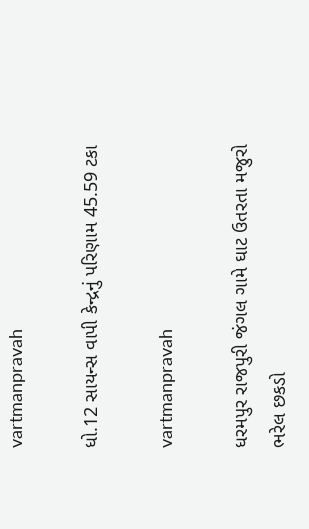vartmanpravah

ધો.12 સાયન્‍સ વાપી કેન્‍દ્રનું પરિણામ 45.59 ટકા

vartmanpravah

ધરમપુર રાજપુરી જંગલ ગામે ઘાટ ઉતરતા મજુરો ભરેલ છકડો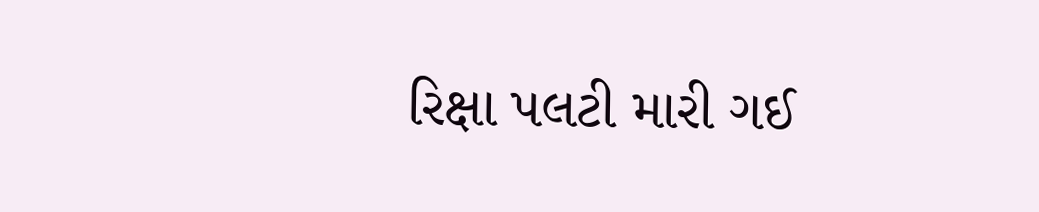રિક્ષા પલટી મારી ગઈ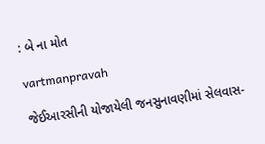: બે ના મોત

vartmanpravah

જેઈઆરસીની યોજાયેલી જનસુનાવણીમાં સેલવાસ-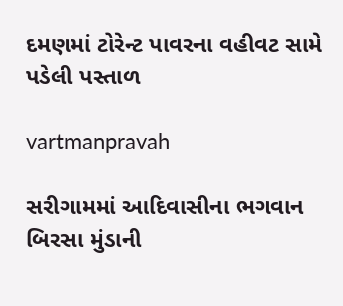દમણમાં ટોરેન્‍ટ પાવરના વહીવટ સામે પડેલી પસ્‍તાળ

vartmanpravah

સરીગામમાં આદિવાસીના ભગવાન બિરસા મુંડાની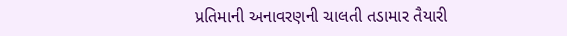પ્રતિમાની અનાવરણની ચાલતી તડામાર તૈયારી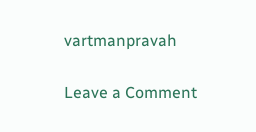vartmanpravah

Leave a Comment